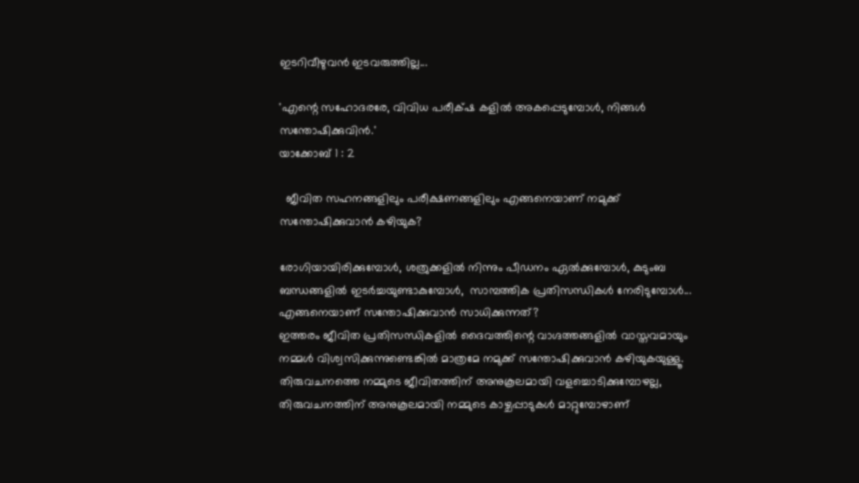ഇടറിവീഴുവൻ ഇടവരുത്തില്ല...

'എന്റെ സഹോദരരേ, വിവിധ പരീക്‌ഷ കളില്‍ അകപ്പെടുമ്പോള്‍, നിങ്ങള്‍ സന്തോഷിക്കുവിന്‍.'
യാക്കോബ്‌ 1 : 2

  ജീവിത സഹനങ്ങളിലും പരീക്ഷണങ്ങളിലും എങ്ങനെയാണ് നമുക്ക്  സന്തോഷിക്കുവാൻ കഴിയുക?

രോഗിയായിരിക്കുമ്പോൾ, ശത്രുക്കളിൽ നിന്നും പീഡനം ഏൽക്കുമ്പോൾ, കുടുംബ ബന്ധങ്ങളിൽ ഇടർച്ചയുണ്ടാകുമ്പോൾ,  സാമ്പത്തിക പ്രതിസന്ധികൾ നേരിടുമ്പോൾ...  എങ്ങനെയാണ് സന്തോഷിക്കുവാൻ സാധിക്കുന്നത്?
ഇത്തരം ജീവിത പ്രതിസന്ധികളിൽ ദൈവത്തിന്റെ വാഗ്ദത്തങ്ങളിൽ വാസ്തവമായും നമ്മൾ വിശ്വസിക്കുന്നുണ്ടെങ്കിൽ മാത്രമേ നമുക്ക് സന്തോഷിക്കുവാൻ കഴിയുകയുള്ളൂ. തിരുവചനത്തെ നമ്മുടെ ജീവിതത്തിന് അനുകൂലമായി വളച്ചൊടിക്കുമ്പോഴല്ല,  തിരുവചനത്തിന് അനുകൂലമായി നമ്മുടെ കാഴ്ചപ്പാടുകൾ മാറ്റുമ്പോഴാണ്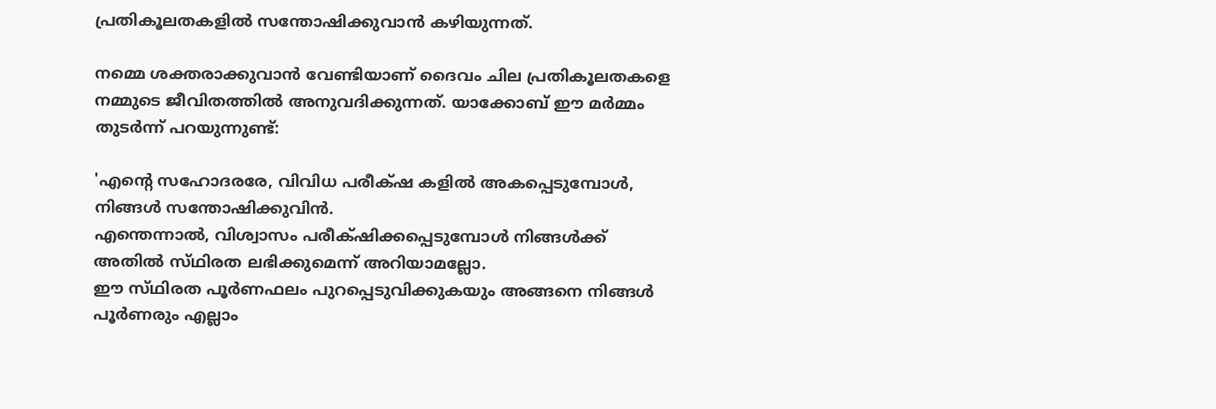പ്രതികൂലതകളിൽ സന്തോഷിക്കുവാൻ കഴിയുന്നത്.

നമ്മെ ശക്തരാക്കുവാൻ വേണ്ടിയാണ് ദൈവം ചില പ്രതികൂലതകളെ നമ്മുടെ ജീവിതത്തിൽ അനുവദിക്കുന്നത്. യാക്കോബ് ഈ മർമ്മം തുടർന്ന് പറയുന്നുണ്ട്:

'എന്റെ സഹോദരരേ, വിവിധ പരീക്‌ഷ കളില്‍ അകപ്പെടുമ്പോള്‍, നിങ്ങള്‍ സന്തോഷിക്കുവിന്‍.
എന്തെന്നാല്‍, വിശ്വാസം പരീക്‌ഷിക്കപ്പെടുമ്പോള്‍ നിങ്ങള്‍ക്ക്‌ അതില്‍ സ്‌ഥിരത ലഭിക്കുമെന്ന്‌ അറിയാമല്ലോ.
ഈ സ്‌ഥിരത പൂര്‍ണഫലം പുറപ്പെടുവിക്കുകയും അങ്ങനെ നിങ്ങള്‍ പൂര്‍ണരും എല്ലാം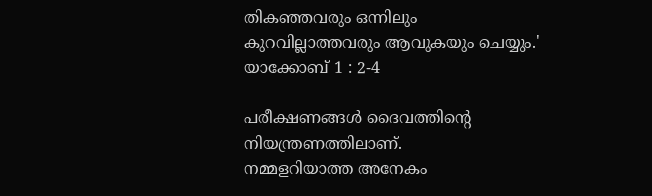തികഞ്ഞവരും ഒന്നിലും കുറവില്ലാത്തവരും ആവുകയും ചെയ്യും.'
യാക്കോബ്‌ 1 : 2-4

പരീക്ഷണങ്ങൾ ദൈവത്തിന്റെ നിയന്ത്രണത്തിലാണ്.
നമ്മളറിയാത്ത അനേകം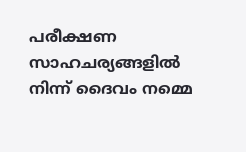പരീക്ഷണ സാഹചര്യങ്ങളിൽ  നിന്ന് ദൈവം നമ്മെ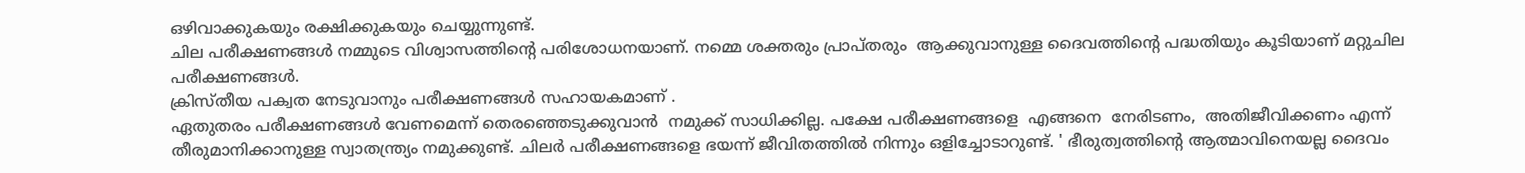ഒഴിവാക്കുകയും രക്ഷിക്കുകയും ചെയ്യുന്നുണ്ട്.
ചില പരീക്ഷണങ്ങൾ നമ്മുടെ വിശ്വാസത്തിന്റെ പരിശോധനയാണ്. നമ്മെ ശക്തരും പ്രാപ്തരും  ആക്കുവാനുള്ള ദൈവത്തിന്റെ പദ്ധതിയും കൂടിയാണ് മറ്റുചില പരീക്ഷണങ്ങൾ.
ക്രിസ്തീയ പക്വത നേടുവാനും പരീക്ഷണങ്ങൾ സഹായകമാണ് .
ഏതുതരം പരീക്ഷണങ്ങൾ വേണമെന്ന് തെരഞ്ഞെടുക്കുവാൻ  നമുക്ക് സാധിക്കില്ല. പക്ഷേ പരീക്ഷണങ്ങളെ  എങ്ങനെ  നേരിടണം,  അതിജീവിക്കണം എന്ന് തീരുമാനിക്കാനുള്ള സ്വാതന്ത്ര്യം നമുക്കുണ്ട്. ചിലർ പരീക്ഷണങ്ങളെ ഭയന്ന് ജീവിതത്തിൽ നിന്നും ഒളിച്ചോടാറുണ്ട്. ' ഭീരുത്വത്തിന്റെ ആത്മാവിനെയല്ല ദൈവം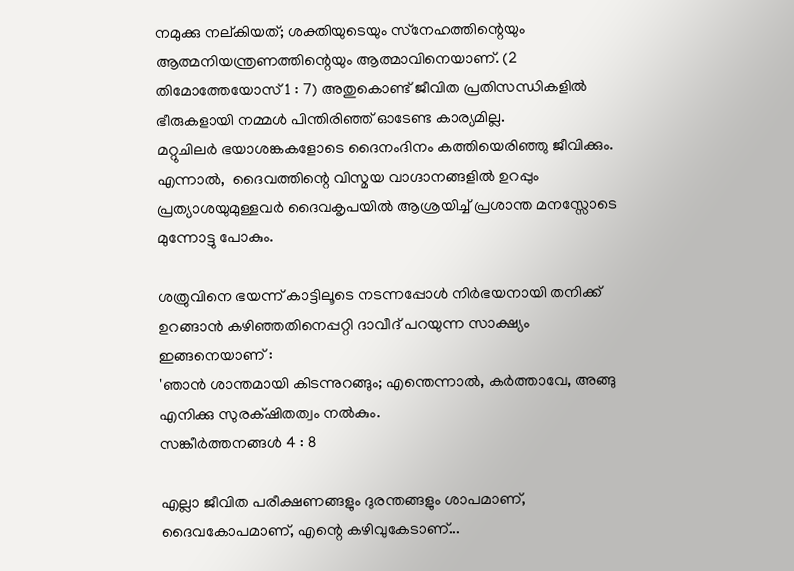നമുക്കു നല്‌കിയത്‌; ശക്തിയുടെയും സ്‌നേഹത്തിന്റെയും ആത്മനിയന്ത്രണത്തിന്റെയും ആത്മാവിനെയാണ്‌. (2 തിമോത്തേയോസ്‌ 1 : 7) അതുകൊണ്ട് ജീവിത പ്രതിസന്ധികളിൽ ഭീരുകളായി നമ്മൾ പിന്തിരിഞ്ഞ് ഓടേണ്ട കാര്യമില്ല.
മറ്റുചിലർ ഭയാശങ്കകളോടെ ദൈനംദിനം കത്തിയെരിഞ്ഞു ജീവിക്കും. എന്നാൽ,  ദൈവത്തിന്റെ വിസ്മയ വാഗ്ദാനങ്ങളിൽ ഉറപ്പും പ്രത്യാശയുമുള്ളവർ ദൈവകൃപയിൽ ആശ്രയിച്ച് പ്രശാന്ത മനസ്സോടെ മുന്നോട്ടു പോകും.

ശത്രുവിനെ ഭയന്ന് കാട്ടിലൂടെ നടന്നപ്പോൾ നിർഭയനായി തനിക്ക് ഉറങ്ങാൻ കഴിഞ്ഞതിനെപ്പറ്റി ദാവീദ് പറയുന്ന സാക്ഷ്യം ഇങ്ങനെയാണ് :
'ഞാന്‍ ശാന്തമായി കിടന്നുറങ്ങും; എന്തെന്നാല്‍, കര്‍ത്താവേ, അങ്ങു എനിക്കു സുരക്‌ഷിതത്വം നല്‍കും.
സങ്കീര്‍ത്തനങ്ങള്‍ 4 : 8

എല്ലാ ജീവിത പരീക്ഷണങ്ങളും ദുരന്തങ്ങളും ശാപമാണ്, ദൈവകോപമാണ്, എന്റെ കഴിവുകേടാണ്...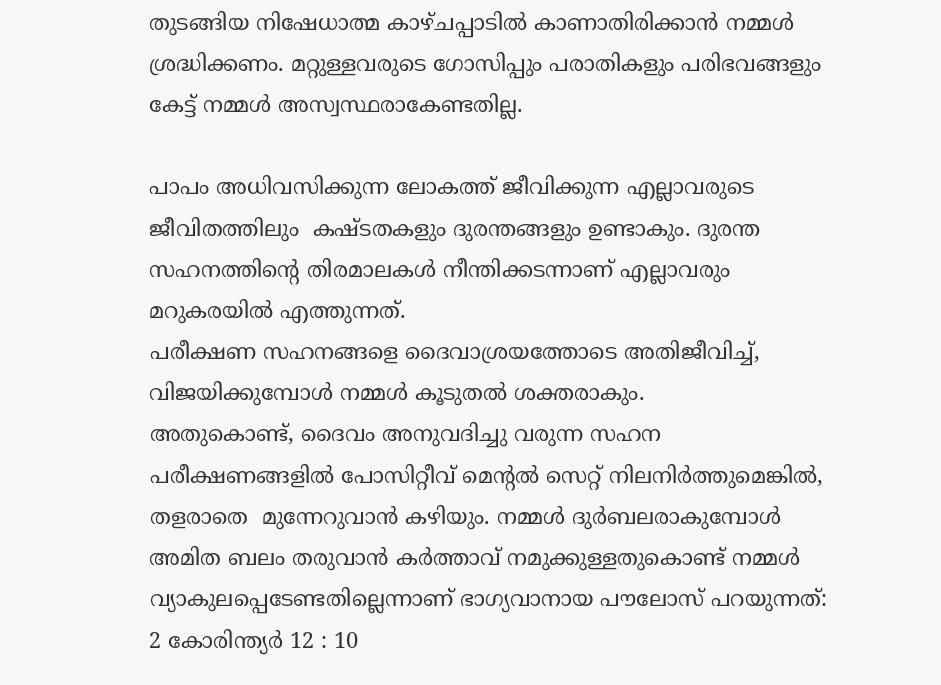തുടങ്ങിയ നിഷേധാത്മ കാഴ്ചപ്പാടിൽ കാണാതിരിക്കാൻ നമ്മൾ ശ്രദ്ധിക്കണം. മറ്റുള്ളവരുടെ ഗോസിപ്പും പരാതികളും പരിഭവങ്ങളും കേട്ട് നമ്മൾ അസ്വസ്ഥരാകേണ്ടതില്ല.

പാപം അധിവസിക്കുന്ന ലോകത്ത് ജീവിക്കുന്ന എല്ലാവരുടെ ജീവിതത്തിലും  കഷ്ടതകളും ദുരന്തങ്ങളും ഉണ്ടാകും. ദുരന്ത സഹനത്തിന്റെ തിരമാലകൾ നീന്തിക്കടന്നാണ് എല്ലാവരും  മറുകരയിൽ എത്തുന്നത്.
പരീക്ഷണ സഹനങ്ങളെ ദൈവാശ്രയത്തോടെ അതിജീവിച്ച്,  വിജയിക്കുമ്പോൾ നമ്മൾ കൂടുതൽ ശക്തരാകും.
അതുകൊണ്ട്, ദൈവം അനുവദിച്ചു വരുന്ന സഹന പരീക്ഷണങ്ങളിൽ പോസിറ്റീവ് മെന്റൽ സെറ്റ് നിലനിർത്തുമെങ്കിൽ, തളരാതെ  മുന്നേറുവാൻ കഴിയും. നമ്മൾ ദുർബലരാകുമ്പോൾ അമിത ബലം തരുവാൻ കർത്താവ് നമുക്കുള്ളതുകൊണ്ട് നമ്മൾ വ്യാകുലപ്പെടേണ്ടതില്ലെന്നാണ് ഭാഗ്യവാനായ പൗലോസ് പറയുന്നത്:
2 കോരിന്ത്യർ 12 : 10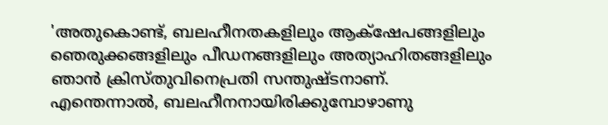'അതുകൊണ്ട്‌, ബലഹീനതകളിലും ആക്‌ഷേപങ്ങളിലും ഞെരുക്കങ്ങളിലും പീഡനങ്ങളിലും അത്യാഹിതങ്ങളിലും ഞാന്‍ ക്രിസ്‌തുവിനെപ്രതി സന്തുഷ്‌ടനാണ്‌. എന്തെന്നാല്‍, ബലഹീനനായിരിക്കുമ്പോഴാണു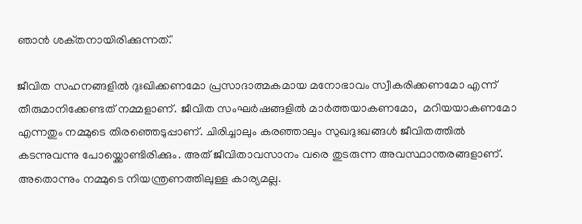ഞാന്‍ ശക്‌തനായിരിക്കുന്നത്‌.'

ജീവിത സഹനങ്ങളിൽ ദുഃഖിക്കണമോ പ്രസാദാത്മകമായ മനോഭാവം സ്വീകരിക്കണമോ എന്ന് തീരുമാനിക്കേണ്ടത് നമ്മളാണ്. ജീവിത സംഘർഷങ്ങളിൽ മാർത്തയാകണമോ,  മറിയയാകണമോ എന്നതും നമ്മുടെ തിരഞ്ഞെടുപ്പാണ്. ചിരിച്ചാലും കരഞ്ഞാലും സുഖദുഃഖങ്ങൾ ജീവിതത്തിൽ കടന്നുവന്നു പോയ്ക്കൊണ്ടിരിക്കും. അത് ജീവിതാവസാനം വരെ തുടരുന്ന അവസ്ഥാന്തരങ്ങളാണ്. അതൊന്നും നമ്മുടെ നിയന്ത്രണത്തിലുള്ള കാര്യമല്ല.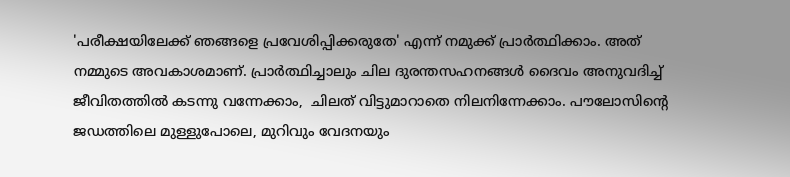'പരീക്ഷയിലേക്ക് ഞങ്ങളെ പ്രവേശിപ്പിക്കരുതേ' എന്ന് നമുക്ക് പ്രാർത്ഥിക്കാം. അത് നമ്മുടെ അവകാശമാണ്. പ്രാർത്ഥിച്ചാലും ചില ദുരന്തസഹനങ്ങൾ ദൈവം അനുവദിച്ച് ജീവിതത്തിൽ കടന്നു വന്നേക്കാം,  ചിലത് വിട്ടുമാറാതെ നിലനിന്നേക്കാം. പൗലോസിന്റെ ജഡത്തിലെ മുള്ളുപോലെ, മുറിവും വേദനയും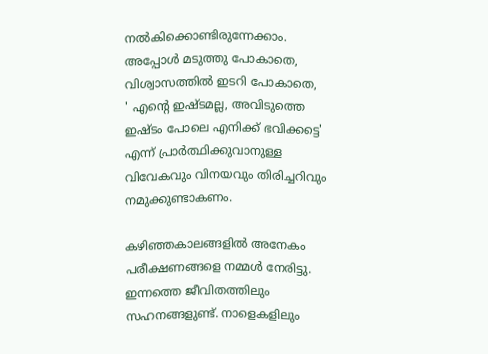നൽകിക്കൊണ്ടിരുന്നേക്കാം.  അപ്പോൾ മടുത്തു പോകാതെ,  വിശ്വാസത്തിൽ ഇടറി പോകാതെ,  ' എന്റെ ഇഷ്ടമല്ല, അവിടുത്തെ ഇഷ്ടം പോലെ എനിക്ക് ഭവിക്കട്ടെ' എന്ന് പ്രാർത്ഥിക്കുവാനുള്ള വിവേകവും വിനയവും തിരിച്ചറിവും നമുക്കുണ്ടാകണം.

കഴിഞ്ഞകാലങ്ങളിൽ അനേകം പരീക്ഷണങ്ങളെ നമ്മൾ നേരിട്ടു. ഇന്നത്തെ ജീവിതത്തിലും സഹനങ്ങളുണ്ട്. നാളെകളിലും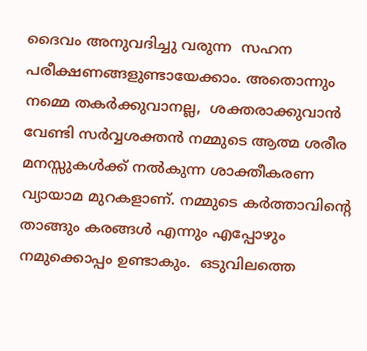ദൈവം അനുവദിച്ചു വരുന്ന  സഹന പരീക്ഷണങ്ങളുണ്ടായേക്കാം. അതൊന്നും നമ്മെ തകർക്കുവാനല്ല,  ശക്തരാക്കുവാൻ വേണ്ടി സർവ്വശക്തൻ നമ്മുടെ ആത്മ ശരീര മനസ്സുകൾക്ക് നൽകുന്ന ശാക്തീകരണ വ്യായാമ മുറകളാണ്. നമ്മുടെ കർത്താവിന്റെ  താങ്ങും കരങ്ങൾ എന്നും എപ്പോഴും നമുക്കൊപ്പം ഉണ്ടാകും.  ഒടുവിലത്തെ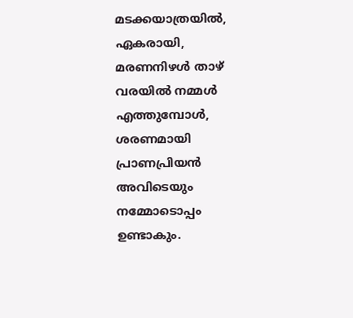മടക്കയാത്രയിൽ, ഏകരായി,  മരണനിഴൾ താഴ് വരയിൽ നമ്മൾ എത്തുമ്പോൾ, ശരണമായി പ്രാണപ്രിയൻ അവിടെയും നമ്മോടൊപ്പം ഉണ്ടാകും.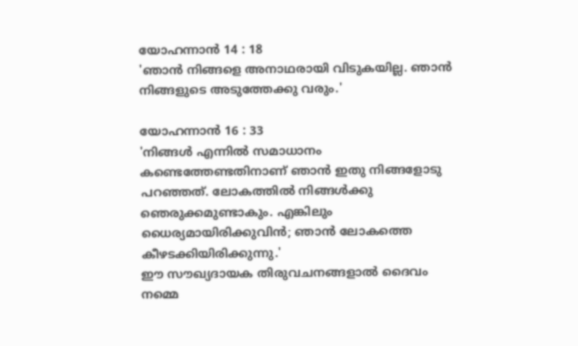യോഹന്നാന്‍ 14 : 18
'ഞാന്‍ നിങ്ങളെ അനാഥരായി വിടുകയില്ല. ഞാന്‍ നിങ്ങളുടെ അടുത്തേക്കു വരും.'

യോഹന്നാന്‍ 16 : 33
'നിങ്ങള്‍ എന്നില്‍ സമാധാനം കണ്ടെത്തേണ്ടതിനാണ്‌ ഞാന്‍ ഇതു നിങ്ങളോടു പറഞ്ഞത്‌. ലോകത്തില്‍ നിങ്ങള്‍ക്കു ഞെരുക്കമുണ്ടാകും. എങ്കിലും ധൈര്യമായിരിക്കുവിന്‍; ഞാന്‍ ലോകത്തെ കീഴടക്കിയിരിക്കുന്നു.'
ഈ സൗഖ്യദായക തിരുവചനങ്ങളാൽ ദൈവം നമ്മെ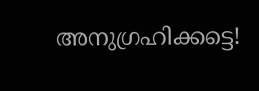അനുഗ്രഹിക്കട്ടെ!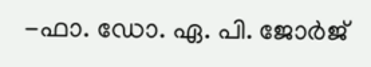-ഫാ. ഡോ. ഏ. പി. ജോർജ്